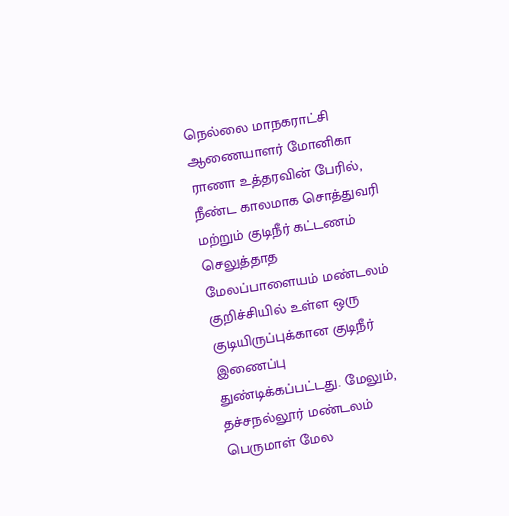நெல்லை மாநகராட்சி ஆணையாளர் மோனிகா ராணா உத்தரவின் பேரில், நீண்ட காலமாக சொத்துவரி மற்றும் குடிநீர் கட்டணம் செலுத்தாத மேலப்பாளையம் மண்டலம் குறிச்சியில் உள்ள ஒரு குடியிருப்புக்கான குடிநீர் இணைப்பு துண்டிக்கப்பட்டது. மேலும், தச்சநல்லூர் மண்டலம் பெருமாள் மேல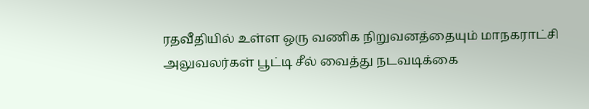ரதவீதியில் உள்ள ஒரு வணிக நிறுவனத்தையும் மாநகராட்சி அலுவலர்கள் பூட்டி சீல் வைத்து நடவடிக்கை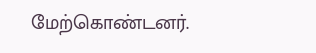மேற்கொண்டனர்.